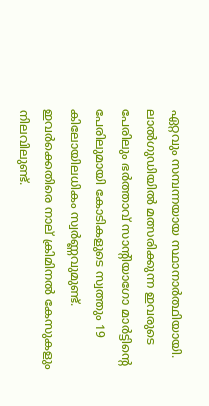ഏറ്റവും സമ്പന്നയായ സ്ഥാനാർത്ഥിയായി. ലാൽഗുഡിയിൽ മത്സരിക്കുന്ന ഇവരുടെ പേരിലും ഭർത്താവ് സാന്റിയാഗോ മാർട്ടിന്റെ പേരിലുമായി കോടികളുടെ സ്വത്തും 19 കിലോയിലധികം സ്വർണ്ണവുമുണ്ട്. ഇവർക്കെതിരെ നാല് ക്രിമിനൽ കേസുകളും നിലവിലുണ്ട്.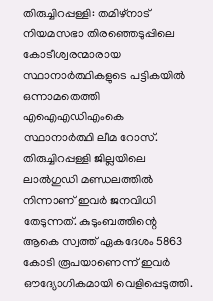തിരുച്ചിറപ്പള്ളി: തമിഴ്‌നാട് നിയമസഭാ തിരഞ്ഞെടുപ്പിലെ കോടീശ്വരന്മാരായ സ്ഥാനാർത്ഥികളുടെ പട്ടികയിൽ ഒന്നാമതെത്തി എഐഎഡിഎംകെ സ്ഥാനാർത്ഥി ലീമ റോസ്. തിരുച്ചിറപ്പള്ളി ജില്ലയിലെ ലാൽഗുഡി മണ്ഡലത്തിൽ നിന്നാണ് ഇവർ ജനവിധി തേടുന്നത്. കുടുംബത്തിന്റെ ആകെ സ്വത്ത് ഏകദേശം 5863 കോടി രൂപയാണെന്ന് ഇവർ ഔദ്യോഗികമായി വെളിപ്പെടുത്തി.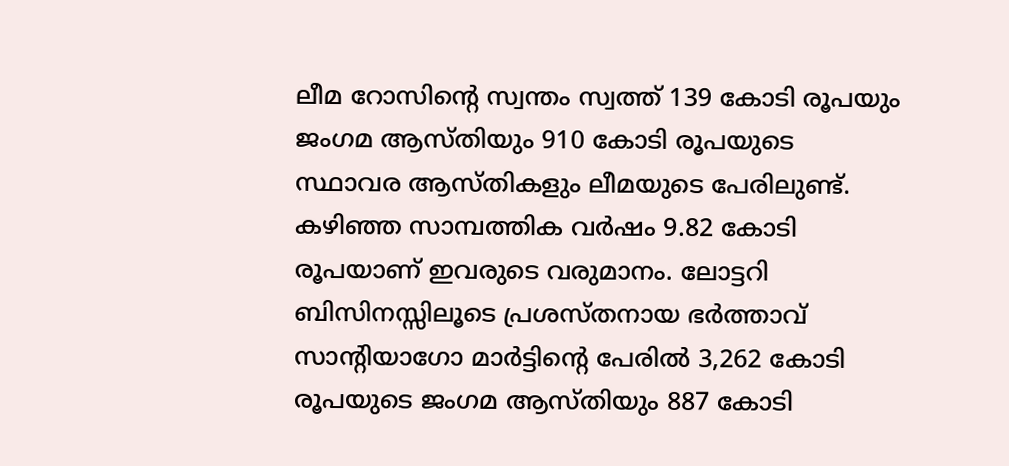ലീമ റോസിന്റെ സ്വന്തം സ്വത്ത് 139 കോടി രൂപയും ജംഗമ ആസ്തിയും 910 കോടി രൂപയുടെ സ്ഥാവര ആസ്തികളും ലീമയുടെ പേരിലുണ്ട്. കഴിഞ്ഞ സാമ്പത്തിക വർഷം 9.82 കോടി രൂപയാണ് ഇവരുടെ വരുമാനം. ലോട്ടറി ബിസിനസ്സിലൂടെ പ്രശസ്തനായ ഭർത്താവ് സാന്റിയാഗോ മാർട്ടിന്റെ പേരിൽ 3,262 കോടി രൂപയുടെ ജംഗമ ആസ്തിയും 887 കോടി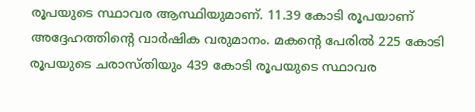രൂപയുടെ സ്ഥാവര ആസ്ഥിയുമാണ്. 11.39 കോടി രൂപയാണ് അദ്ദേഹത്തിന്റെ വാർഷിക വരുമാനം. മകന്റെ പേരിൽ 225 കോടി രൂപയുടെ ചരാസ്തിയും 439 കോടി രൂപയുടെ സ്ഥാവര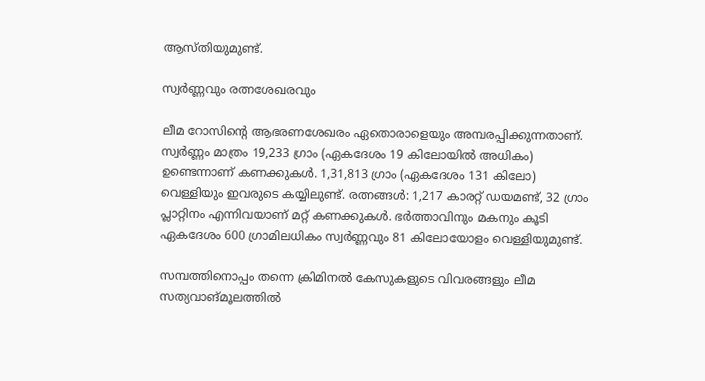ആസ്തിയുമുണ്ട്.

സ്വർണ്ണവും രത്നശേഖരവും

ലീമ റോസിന്റെ ആഭരണശേഖരം ഏതൊരാളെയും അമ്പരപ്പിക്കുന്നതാണ്. സ്വർണ്ണം മാത്രം 19,233 ഗ്രാം (ഏകദേശം 19 കിലോയിൽ അധികം) ഉണ്ടെന്നാണ് കണക്കുകൾ. 1,31,813 ഗ്രാം (ഏകദേശം 131 കിലോ) വെള്ളിയും ഇവരുടെ കയ്യിലുണ്ട്. രത്നങ്ങൾ: 1,217 കാരറ്റ് ഡയമണ്ട്, 32 ഗ്രാം പ്ലാറ്റിനം എന്നിവയാണ് മറ്റ് കണക്കുകൾ. ഭർത്താവിനും മകനും കൂടി ഏകദേശം 600 ഗ്രാമിലധികം സ്വർണ്ണവും 81 കിലോയോളം വെള്ളിയുമുണ്ട്.

സമ്പത്തിനൊപ്പം തന്നെ ക്രിമിനൽ കേസുകളുടെ വിവരങ്ങളും ലീമ സത്യവാങ്മൂലത്തിൽ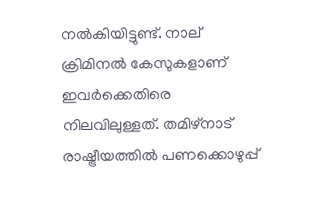നൽകിയിട്ടുണ്ട്. നാല് ക്രിമിനൽ കേസുകളാണ് ഇവർക്കെതിരെ നിലവിലുള്ളത്. തമിഴ്‌നാട് രാഷ്ട്രീയത്തിൽ പണക്കൊഴുപ്പ്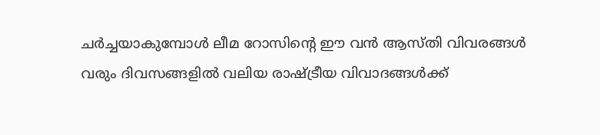ചർച്ചയാകുമ്പോൾ ലീമ റോസിന്റെ ഈ വൻ ആസ്തി വിവരങ്ങൾ വരും ദിവസങ്ങളിൽ വലിയ രാഷ്ട്രീയ വിവാദങ്ങൾക്ക്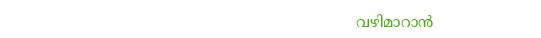വഴിമാറാൻ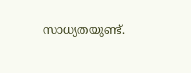സാധ്യതയുണ്ട്.